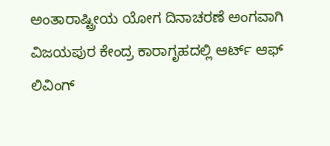ಅಂತಾರಾಷ್ಟ್ರೀಯ ಯೋಗ ದಿನಾಚರಣೆ ಅಂಗವಾಗಿ ವಿಜಯಪುರ ಕೇಂದ್ರ ಕಾರಾಗೃಹದಲ್ಲಿ ಆರ್ಟ್ ಆಫ್ ಲಿವಿಂಗ್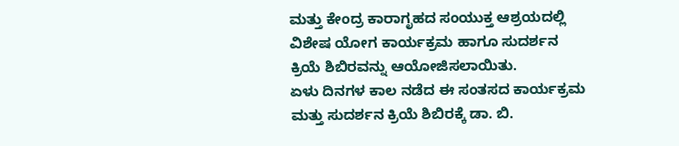ಮತ್ತು ಕೇಂದ್ರ ಕಾರಾಗೃಹದ ಸಂಯುಕ್ತ ಆಶ್ರಯದಲ್ಲಿ ವಿಶೇಷ ಯೋಗ ಕಾರ್ಯಕ್ರಮ ಹಾಗೂ ಸುದರ್ಶನ ಕ್ರಿಯೆ ಶಿಬಿರವನ್ನು ಆಯೋಜಿಸಲಾಯಿತು.
ಏಳು ದಿನಗಳ ಕಾಲ ನಡೆದ ಈ ಸಂತಸದ ಕಾರ್ಯಕ್ರಮ ಮತ್ತು ಸುದರ್ಶನ ಕ್ರಿಯೆ ಶಿಬಿರಕ್ಕೆ ಡಾ. ಬಿ.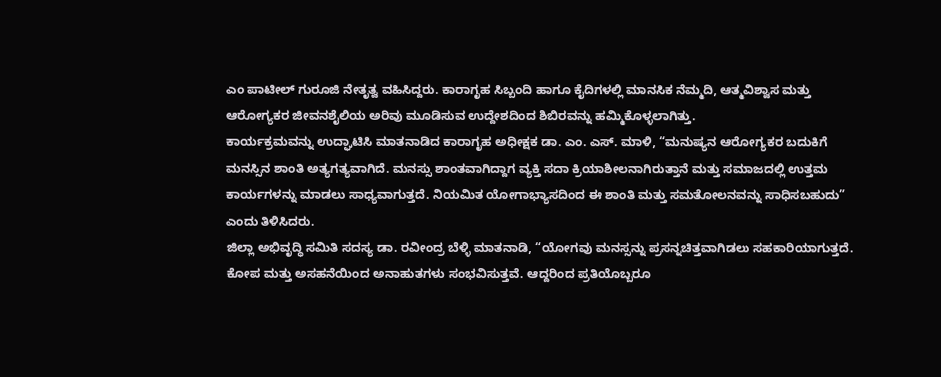ಎಂ ಪಾಟೀಲ್ ಗುರೂಜಿ ನೇತೃತ್ವ ವಹಿಸಿದ್ದರು. ಕಾರಾಗೃಹ ಸಿಬ್ಬಂದಿ ಹಾಗೂ ಕೈದಿಗಳಲ್ಲಿ ಮಾನಸಿಕ ನೆಮ್ಮದಿ, ಆತ್ಮವಿಶ್ವಾಸ ಮತ್ತು ಆರೋಗ್ಯಕರ ಜೀವನಶೈಲಿಯ ಅರಿವು ಮೂಡಿಸುವ ಉದ್ದೇಶದಿಂದ ಶಿಬಿರವನ್ನು ಹಮ್ಮಿಕೊಳ್ಳಲಾಗಿತ್ತು.
ಕಾರ್ಯಕ್ರಮವನ್ನು ಉದ್ಘಾಟಿಸಿ ಮಾತನಾಡಿದ ಕಾರಾಗೃಹ ಅಧೀಕ್ಷಕ ಡಾ. ಎಂ. ಎಸ್. ಮಾಳಿ, “ಮನುಷ್ಯನ ಆರೋಗ್ಯಕರ ಬದುಕಿಗೆ ಮನಸ್ಸಿನ ಶಾಂತಿ ಅತ್ಯಗತ್ಯವಾಗಿದೆ. ಮನಸ್ಸು ಶಾಂತವಾಗಿದ್ದಾಗ ವ್ಯಕ್ತಿ ಸದಾ ಕ್ರಿಯಾಶೀಲನಾಗಿರುತ್ತಾನೆ ಮತ್ತು ಸಮಾಜದಲ್ಲಿ ಉತ್ತಮ ಕಾರ್ಯಗಳನ್ನು ಮಾಡಲು ಸಾಧ್ಯವಾಗುತ್ತದೆ. ನಿಯಮಿತ ಯೋಗಾಭ್ಯಾಸದಿಂದ ಈ ಶಾಂತಿ ಮತ್ತು ಸಮತೋಲನವನ್ನು ಸಾಧಿಸಬಹುದು” ಎಂದು ತಿಳಿಸಿದರು.
ಜಿಲ್ಲಾ ಅಭಿವೃದ್ಧಿ ಸಮಿತಿ ಸದಸ್ಯ ಡಾ. ರವೀಂದ್ರ ಬೆಳ್ಳಿ ಮಾತನಾಡಿ, “ಯೋಗವು ಮನಸ್ಸನ್ನು ಪ್ರಸನ್ನಚಿತ್ತವಾಗಿಡಲು ಸಹಕಾರಿಯಾಗುತ್ತದೆ. ಕೋಪ ಮತ್ತು ಅಸಹನೆಯಿಂದ ಅನಾಹುತಗಳು ಸಂಭವಿಸುತ್ತವೆ. ಆದ್ದರಿಂದ ಪ್ರತಿಯೊಬ್ಬರೂ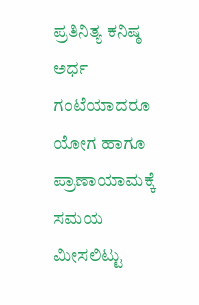ಪ್ರತಿನಿತ್ಯ ಕನಿಷ್ಠ ಅರ್ಧ ಗಂಟೆಯಾದರೂ ಯೋಗ ಹಾಗೂ ಪ್ರಾಣಾಯಾಮಕ್ಕೆ ಸಮಯ ಮೀಸಲಿಟ್ಟು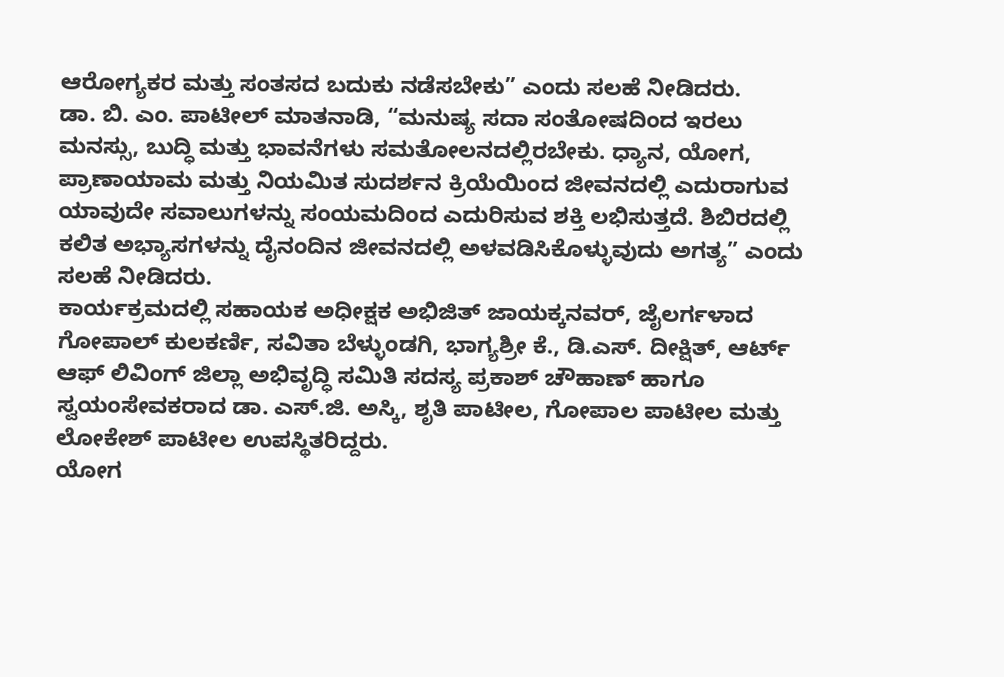ಆರೋಗ್ಯಕರ ಮತ್ತು ಸಂತಸದ ಬದುಕು ನಡೆಸಬೇಕು” ಎಂದು ಸಲಹೆ ನೀಡಿದರು.
ಡಾ. ಬಿ. ಎಂ. ಪಾಟೀಲ್ ಮಾತನಾಡಿ, “ಮನುಷ್ಯ ಸದಾ ಸಂತೋಷದಿಂದ ಇರಲು ಮನಸ್ಸು, ಬುದ್ಧಿ ಮತ್ತು ಭಾವನೆಗಳು ಸಮತೋಲನದಲ್ಲಿರಬೇಕು. ಧ್ಯಾನ, ಯೋಗ, ಪ್ರಾಣಾಯಾಮ ಮತ್ತು ನಿಯಮಿತ ಸುದರ್ಶನ ಕ್ರಿಯೆಯಿಂದ ಜೀವನದಲ್ಲಿ ಎದುರಾಗುವ ಯಾವುದೇ ಸವಾಲುಗಳನ್ನು ಸಂಯಮದಿಂದ ಎದುರಿಸುವ ಶಕ್ತಿ ಲಭಿಸುತ್ತದೆ. ಶಿಬಿರದಲ್ಲಿ ಕಲಿತ ಅಭ್ಯಾಸಗಳನ್ನು ದೈನಂದಿನ ಜೀವನದಲ್ಲಿ ಅಳವಡಿಸಿಕೊಳ್ಳುವುದು ಅಗತ್ಯ” ಎಂದು ಸಲಹೆ ನೀಡಿದರು.
ಕಾರ್ಯಕ್ರಮದಲ್ಲಿ ಸಹಾಯಕ ಅಧೀಕ್ಷಕ ಅಭಿಜಿತ್ ಜಾಯಕ್ಕನವರ್, ಜೈಲರ್ಗಳಾದ ಗೋಪಾಲ್ ಕುಲಕರ್ಣಿ, ಸವಿತಾ ಬೆಳ್ಳುಂಡಗಿ, ಭಾಗ್ಯಶ್ರೀ ಕೆ., ಡಿ.ಎಸ್. ದೀಕ್ಷಿತ್, ಆರ್ಟ್ ಆಫ್ ಲಿವಿಂಗ್ ಜಿಲ್ಲಾ ಅಭಿವೃದ್ಧಿ ಸಮಿತಿ ಸದಸ್ಯ ಪ್ರಕಾಶ್ ಚೌಹಾಣ್ ಹಾಗೂ ಸ್ವಯಂಸೇವಕರಾದ ಡಾ. ಎಸ್.ಜಿ. ಅಸ್ಕಿ, ಶೃತಿ ಪಾಟೀಲ, ಗೋಪಾಲ ಪಾಟೀಲ ಮತ್ತು ಲೋಕೇಶ್ ಪಾಟೀಲ ಉಪಸ್ಥಿತರಿದ್ದರು.
ಯೋಗ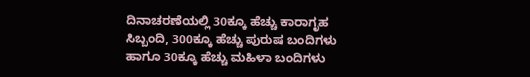ದಿನಾಚರಣೆಯಲ್ಲಿ 30ಕ್ಕೂ ಹೆಚ್ಚು ಕಾರಾಗೃಹ ಸಿಬ್ಬಂದಿ, 300ಕ್ಕೂ ಹೆಚ್ಚು ಪುರುಷ ಬಂದಿಗಳು ಹಾಗೂ 30ಕ್ಕೂ ಹೆಚ್ಚು ಮಹಿಳಾ ಬಂದಿಗಳು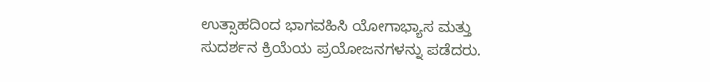ಉತ್ಸಾಹದಿಂದ ಭಾಗವಹಿಸಿ ಯೋಗಾಭ್ಯಾಸ ಮತ್ತು ಸುದರ್ಶನ ಕ್ರಿಯೆಯ ಪ್ರಯೋಜನಗಳನ್ನು ಪಡೆದರು.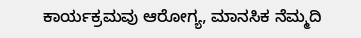ಕಾರ್ಯಕ್ರಮವು ಆರೋಗ್ಯ, ಮಾನಸಿಕ ನೆಮ್ಮದಿ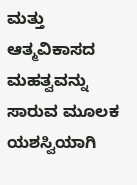ಮತ್ತು ಆತ್ಮವಿಕಾಸದ ಮಹತ್ವವನ್ನು ಸಾರುವ ಮೂಲಕ ಯಶಸ್ವಿಯಾಗಿ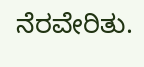ನೆರವೇರಿತು.